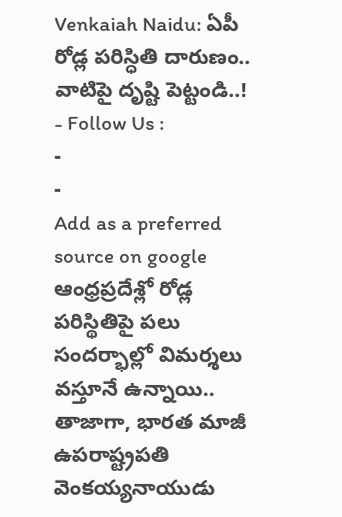Venkaiah Naidu: ఏపీ రోడ్ల పరిస్ధితి దారుణం.. వాటిపై దృష్టి పెట్టండి..!
- Follow Us :
-
-
Add as a preferred
source on google
ఆంధ్రప్రదేశ్లో రోడ్ల పరిస్థితిపై పలు సందర్భాల్లో విమర్శలు వస్తూనే ఉన్నాయి.. తాజాగా, భారత మాజీ ఉపరాష్ట్రపతి వెంకయ్యనాయుడు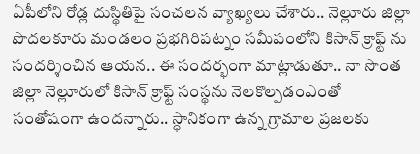ఏపీలోని రోడ్ల దుస్థితిపై సంచలన వ్యాఖ్యలు చేశారు.. నెల్లూరు జిల్లా పొదలకూరు మండలం ప్రభగిరిపట్నం సమీపంలోని కిసాన్ క్రాఫ్ట్ ను సందర్శించిన ఆయన.. ఈ సందర్భంగా మాట్లాడుతూ.. నా సొంత జిల్లా నెల్లూరులో కిసాన్ క్రాఫ్ట్ సంస్థను నెలకొల్పడంఎంతో సంతోషంగా ఉందన్నారు.. స్ధానికంగా ఉన్న గ్రామాల ప్రజలకు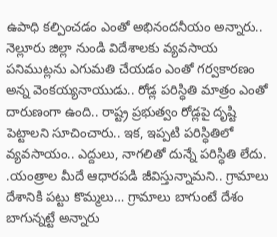ఉపాధి కల్పించడం ఎంతో అభినందనీయం అన్నారు.. నెల్లూరు జిల్లా నుండి విదేశాలకు వ్యవసాయ పనిముట్లను ఎగుమతి చేయడం ఎంతో గర్వకారణం అన్న వెంకయ్యనాయుడు.. రోడ్ల పరిస్ధితి మాత్రం ఎంతో దారుణంగా ఉంది.. రాష్ట్ర ప్రభుత్వం రోడ్లపై దృష్టి పెట్టాలని సూచించారు.. ఇక, ఇప్పటి పరిస్ధితిలో వ్యవసాయం.. ఎద్దులు, నాగలితో దున్నే పరిస్ధితి లేదు. .యంత్రాల మీదే ఆధారపడి జీవిస్తున్నామని.. గ్రామాలు దేశానికి పట్టు కొమ్మలు… గ్రామాలు బాగుంటే దేశం బాగున్నట్టే అన్నారు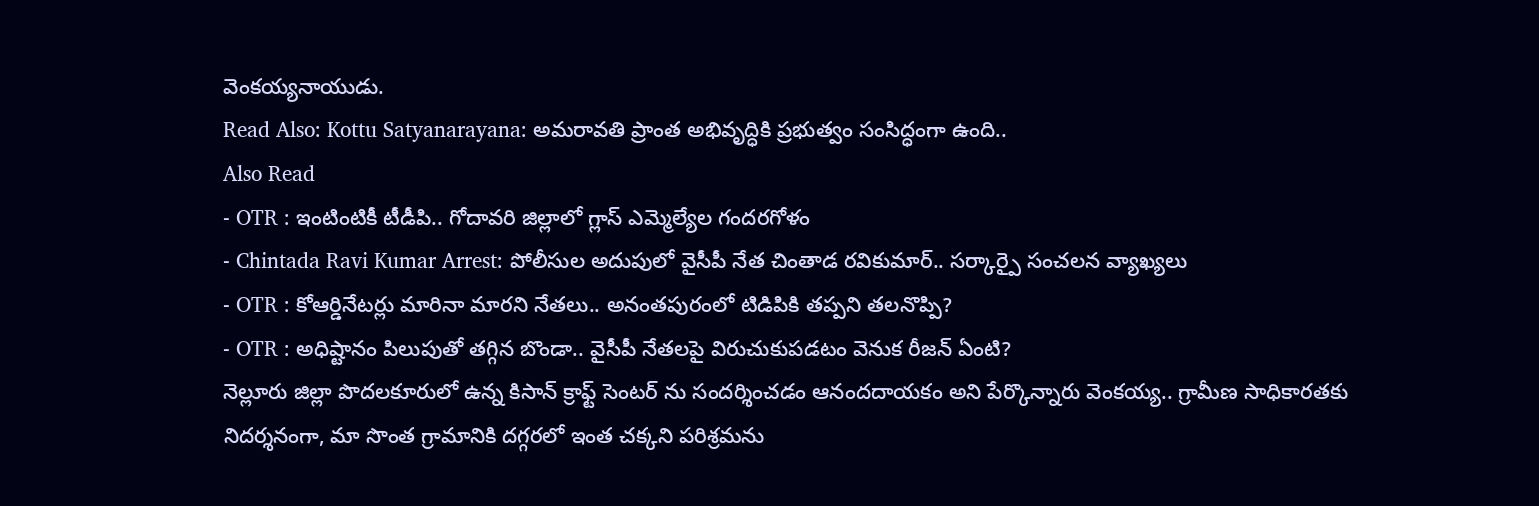వెంకయ్యనాయుడు.
Read Also: Kottu Satyanarayana: అమరావతి ప్రాంత అభివృద్ధికి ప్రభుత్వం సంసిద్ధంగా ఉంది..
Also Read
- OTR : ఇంటింటికీ టీడీపి.. గోదావరి జిల్లాలో గ్లాస్ ఎమ్మెల్యేల గందరగోళం
- Chintada Ravi Kumar Arrest: పోలీసుల అదుపులో వైసీపీ నేత చింతాడ రవికుమార్.. సర్కార్పై సంచలన వ్యాఖ్యలు
- OTR : కోఆర్డినేటర్లు మారినా మారని నేతలు.. అనంతపురంలో టిడిపికి తప్పని తలనొప్పి?
- OTR : అధిష్టానం పిలుపుతో తగ్గిన బొండా.. వైసీపీ నేతలపై విరుచుకుపడటం వెనుక రీజన్ ఏంటి?
నెల్లూరు జిల్లా పొదలకూరులో ఉన్న కిసాన్ క్రాఫ్ట్ సెంటర్ ను సందర్శించడం ఆనందదాయకం అని పేర్కొన్నారు వెంకయ్య.. గ్రామీణ సాధికారతకు నిదర్శనంగా, మా సొంత గ్రామానికి దగ్గరలో ఇంత చక్కని పరిశ్రమను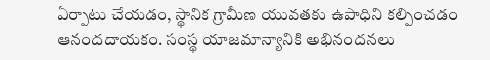ఏర్పాటు చేయడం, స్థానిక గ్రామీణ యువతకు ఉపాధిని కల్పించడం ఆనందదాయకం. సంస్థ యాజమాన్యానికి అభినందనలు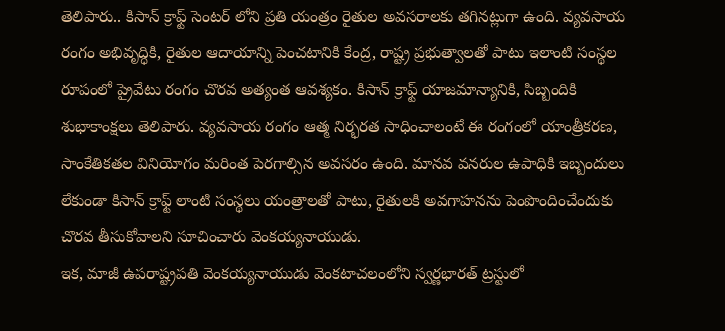తెలిపారు.. కిసాన్ క్రాఫ్ట్ సెంటర్ లోని ప్రతి యంత్రం రైతుల అవసరాలకు తగినట్లుగా ఉంది. వ్యవసాయ రంగం అభివృద్ధికి, రైతుల ఆదాయాన్ని పెంచటానికి కేంద్ర, రాష్ట్ర ప్రభుత్వాలతో పాటు ఇలాంటి సంస్థల రూపంలో ప్రైవేటు రంగం చొరవ అత్యంత ఆవశ్యకం. కిసాన్ క్రాఫ్ట్ యాజమాన్యానికి, సిబ్బందికి శుభాకాంక్షలు తెలిపారు. వ్యవసాయ రంగం ఆత్మ నిర్భరత సాధించాలంటే ఈ రంగంలో యాంత్రీకరణ, సాంకేతికతల వినియోగం మరింత పెరగాల్సిన అవసరం ఉంది. మానవ వనరుల ఉపాధికి ఇబ్బందులు లేకుండా కిసాన్ క్రాఫ్ట్ లాంటి సంస్థలు యంత్రాలతో పాటు, రైతులకి అవగాహనను పెంపొందించేందుకు చొరవ తీసుకోవాలని సూచించారు వెంకయ్యనాయుడు.
ఇక, మాజీ ఉపరాష్ట్రపతి వెంకయ్యనాయుడు వెంకటాచలంలోని స్వర్ణభారత్ ట్రస్టులో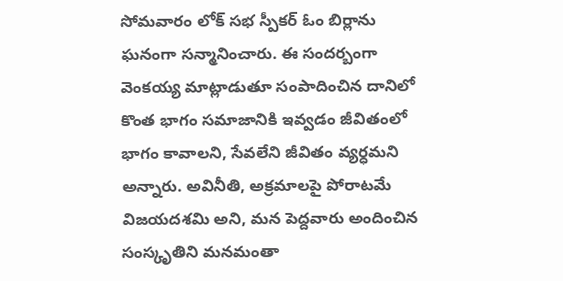సోమవారం లోక్ సభ స్పీకర్ ఓం బిర్లాను ఘనంగా సన్మానించారు. ఈ సందర్బంగా వెంకయ్య మాట్లాడుతూ సంపాదించిన దానిలో కొంత భాగం సమాజానికి ఇవ్వడం జీవితంలో భాగం కావాలని, సేవలేని జీవితం వ్యర్ధమని అన్నారు. అవినీతి, అక్రమాలపై పోరాటమే విజయదశమి అని, మన పెద్దవారు అందించిన సంస్కృతిని మనమంతా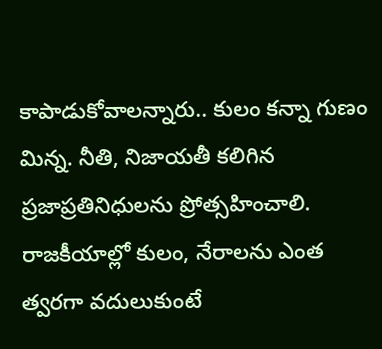కాపాడుకోవాలన్నారు.. కులం కన్నా గుణం మిన్న. నీతి, నిజాయతీ కలిగిన ప్రజాప్రతినిధులను ప్రోత్సహించాలి. రాజకీయాల్లో కులం, నేరాలను ఎంత త్వరగా వదులుకుంటే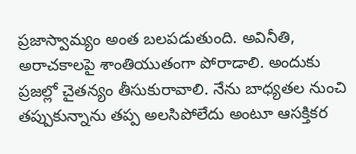ప్రజాస్వామ్యం అంత బలపడుతుంది. అవినీతి, అరాచకాలపై శాంతియుతంగా పోరాడాలి. అందుకు ప్రజల్లో చైతన్యం తీసుకురావాలి. నేను బాధ్యతల నుంచి తప్పుకున్నాను తప్ప అలసిపోలేదు అంటూ ఆసక్తికర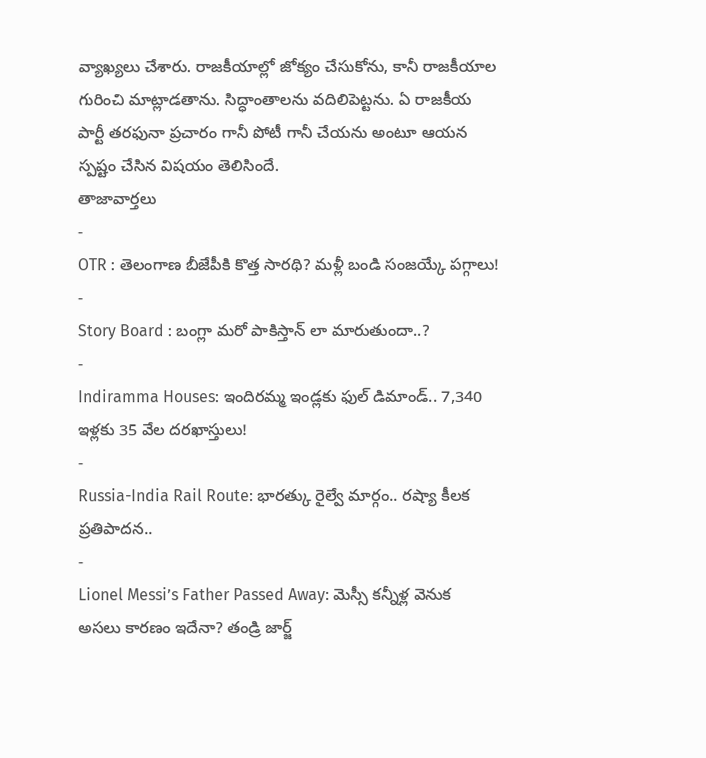వ్యాఖ్యలు చేశారు. రాజకీయాల్లో జోక్యం చేసుకోను, కానీ రాజకీయాల గురించి మాట్లాడతాను. సిద్ధాంతాలను వదిలిపెట్టను. ఏ రాజకీయ పార్టీ తరఫునా ప్రచారం గానీ పోటీ గానీ చేయను అంటూ ఆయన స్పష్టం చేసిన విషయం తెలిసిందే.
తాజావార్తలు
-
OTR : తెలంగాణ బీజేపీకి కొత్త సారథి? మళ్లీ బండి సంజయ్కే పగ్గాలు!
-
Story Board : బంగ్లా మరో పాకిస్తాన్ లా మారుతుందా..?
-
Indiramma Houses: ఇందిరమ్మ ఇండ్లకు ఫుల్ డిమాండ్.. 7,340 ఇళ్లకు 35 వేల దరఖాస్తులు!
-
Russia-India Rail Route: భారత్కు రైల్వే మార్గం.. రష్యా కీలక ప్రతిపాదన..
-
Lionel Messi’s Father Passed Away: మెస్సీ కన్నీళ్ల వెనుక అసలు కారణం ఇదేనా? తండ్రి జార్జ్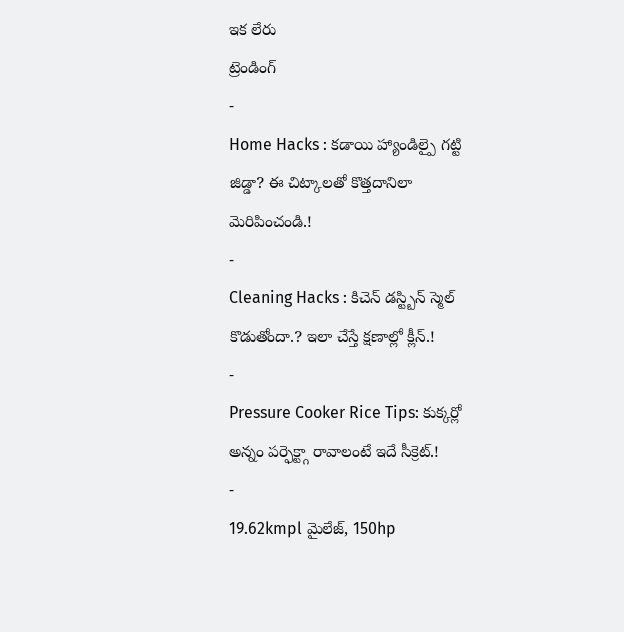ఇక లేరు
ట్రెండింగ్
-
Home Hacks : కడాయి హ్యాండిల్పై గట్టి జిడ్డా? ఈ చిట్కాలతో కొత్తదానిలా మెరిపించండి.!
-
Cleaning Hacks : కిచెన్ డస్ట్బిన్ స్మెల్ కొడుతోందా.? ఇలా చేస్తే క్షణాల్లో క్లీన్.!
-
Pressure Cooker Rice Tips: కుక్కర్లో అన్నం పర్ఫెక్ట్గా రావాలంటే ఇదే సీక్రెట్.!
-
19.62kmpl మైలేజ్, 150hp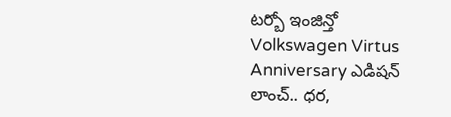టర్బో ఇంజిన్తో Volkswagen Virtus Anniversary ఎడిషన్ లాంచ్.. ధర,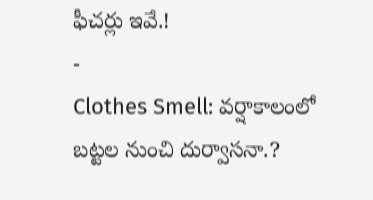ఫీచర్లు ఇవే.!
-
Clothes Smell: వర్షాకాలంలో బట్టల నుంచి దుర్వాసనా.?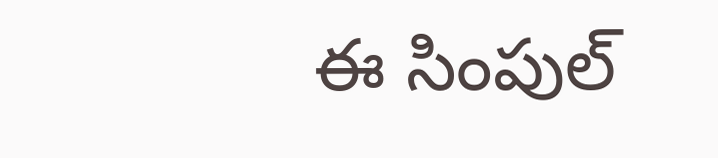ఈ సింపుల్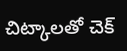చిట్కాలతో చెక్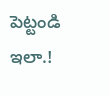పెట్టండి ఇలా.!